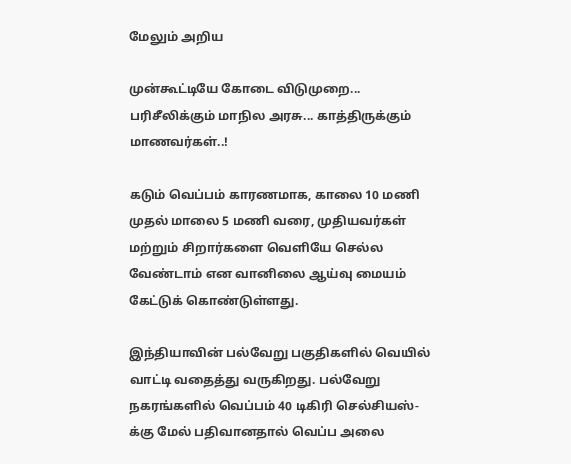மேலும் அறிய

முன்கூட்டியே கோடை விடுமுறை... பரிசீலிக்கும் மாநில அரசு... காத்திருக்கும் மாணவர்கள்..!

கடும் வெப்பம் காரணமாக, காலை 10 மணி முதல் மாலை 5 மணி வரை, முதியவர்கள் மற்றும் சிறார்களை வெளியே செல்ல வேண்டாம் என வானிலை ஆய்வு மையம் கேட்டுக் கொண்டுள்ளது.

இந்தியாவின் பல்வேறு பகுதிகளில் வெயில் வாட்டி வதைத்து வருகிறது. பல்வேறு நகரங்களில் வெப்பம் 40 டிகிரி செல்சியஸ்-க்கு மேல் பதிவானதால் வெப்ப அலை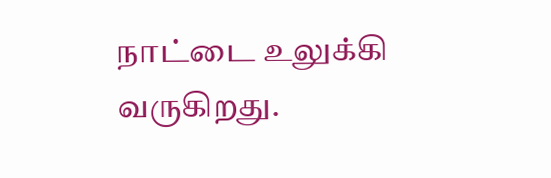நாட்டை உலுக்கி வருகிறது.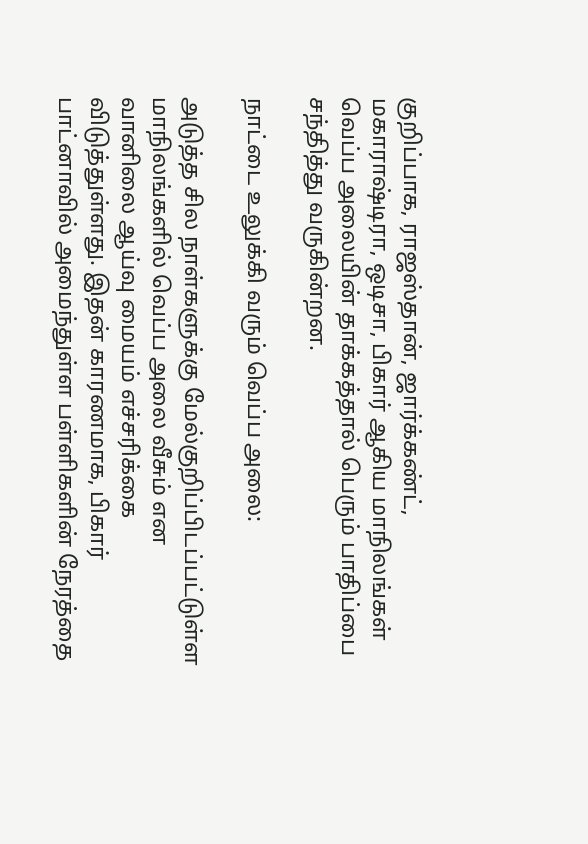குறிப்பாக, ராஜஸ்தான், ஜார்க்கண்ட், மகாராஷ்டிரா, ஒடிசா, பிகார் ஆகிய மாநிலங்கள் வெப்ப அலையின் தாக்கத்தால் பெரும் பாதிப்பை சந்தித்து வருகின்றன.

நாட்டை உலுக்கி வரும் வெப்ப அலை:

அடுத்த சில நாள்களுக்கு மேல்குறிப்பிடப்பட்டுள்ள மாநிலங்களில் வெப்ப அலை வீசும் என வானிலை ஆய்வு மையம் எச்சரிக்கை விடுத்துள்ளது. இதன் காரணமாக, பிகார் பாட்னாவில் அமைந்துள்ள பள்ளிகளின் நேரத்தை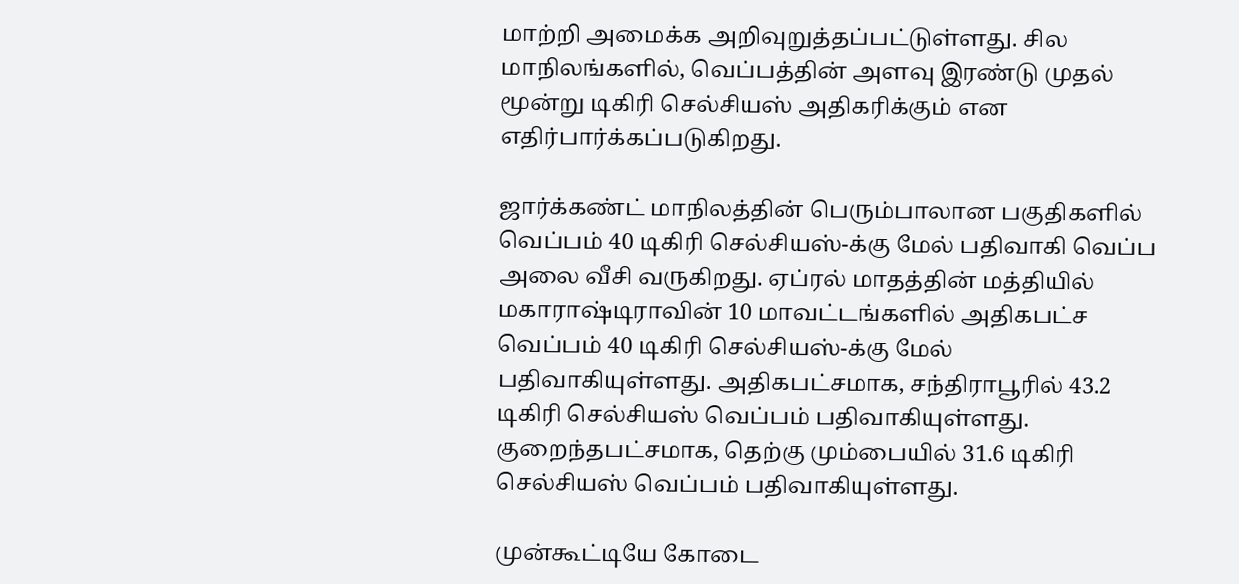மாற்றி அமைக்க அறிவுறுத்தப்பட்டுள்ளது. சில மாநிலங்களில், வெப்பத்தின் அளவு இரண்டு முதல் மூன்று டிகிரி செல்சியஸ் அதிகரிக்கும் என எதிர்பார்க்கப்படுகிறது.

ஜார்க்கண்ட் மாநிலத்தின் பெரும்பாலான பகுதிகளில் வெப்பம் 40 டிகிரி செல்சியஸ்-க்கு மேல் பதிவாகி வெப்ப அலை வீசி வருகிறது. ஏப்ரல் மாதத்தின் மத்தியில் மகாராஷ்டிராவின் 10 மாவட்டங்களில் அதிகபட்ச வெப்பம் 40 டிகிரி செல்சியஸ்-க்கு மேல் பதிவாகியுள்ளது. அதிகபட்சமாக, சந்திராபூரில் 43.2 டிகிரி செல்சியஸ் வெப்பம் பதிவாகியுள்ளது. குறைந்தபட்சமாக, தெற்கு மும்பையில் 31.6 டிகிரி செல்சியஸ் வெப்பம் பதிவாகியுள்ளது.

முன்கூட்டியே கோடை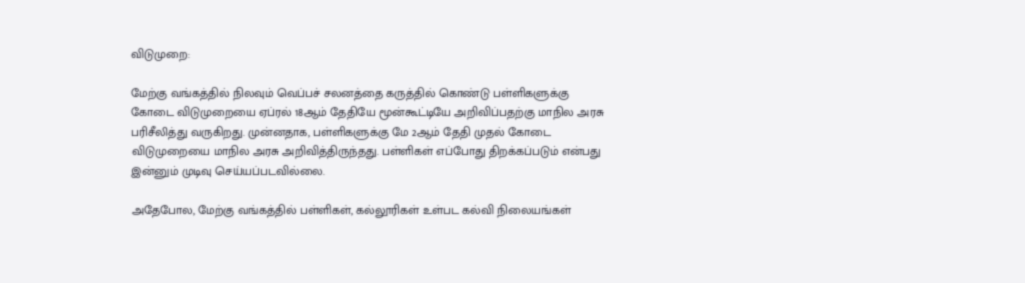விடுமுறை:

மேற்கு வங்கத்தில் நிலவும் வெப்பச் சலனத்தை கருத்தில் கொண்டு பள்ளிகளுக்கு கோடை விடுமுறையை ஏப்ரல் 18ஆம் தேதியே மூன்கூட்டியே அறிவிப்பதற்கு மாநில அரசு பரிசீலித்து வருகிறது. முன்னதாக, பள்ளிகளுக்கு மே 2ஆம் தேதி முதல் கோடை விடுமுறையை மாநில அரசு அறிவித்திருந்தது. பள்ளிகள் எப்போது திறக்கப்படும் என்பது இன்னும் முடிவு செய்யப்படவில்லை.

அதேபோல, மேற்கு வங்கத்தில் பள்ளிகள், கல்லூரிகள் உள்பட கல்வி நிலையங்கள்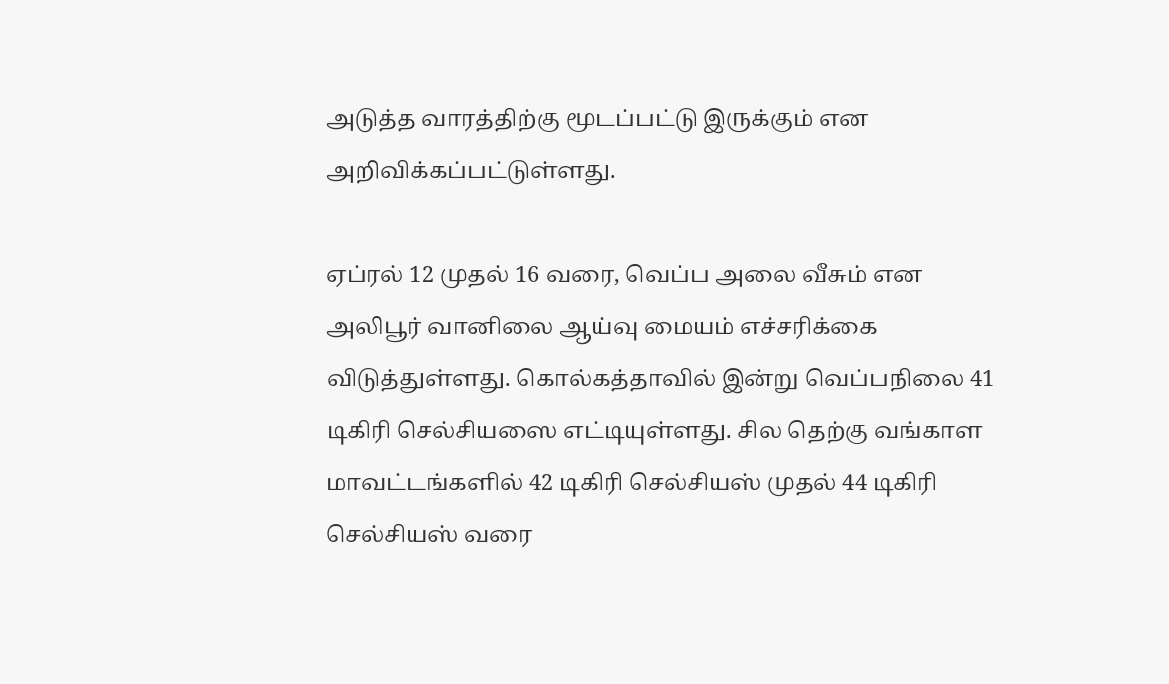அடுத்த வாரத்திற்கு மூடப்பட்டு இருக்கும் என அறிவிக்கப்பட்டுள்ளது.

ஏப்ரல் 12 முதல் 16 வரை, வெப்ப அலை வீசும் என அலிபூர் வானிலை ஆய்வு மையம் எச்சரிக்கை விடுத்துள்ளது. கொல்கத்தாவில் இன்று வெப்பநிலை 41 டிகிரி செல்சியஸை எட்டியுள்ளது. சில தெற்கு வங்காள மாவட்டங்களில் 42 டிகிரி செல்சியஸ் முதல் 44 டிகிரி செல்சியஸ் வரை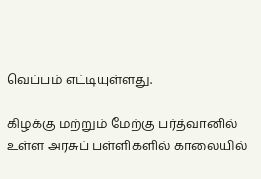வெப்பம் எட்டியுள்ளது.

கிழக்கு மற்றும் மேற்கு பர்த்வானில் உள்ள அரசுப் பள்ளிகளில் காலையில்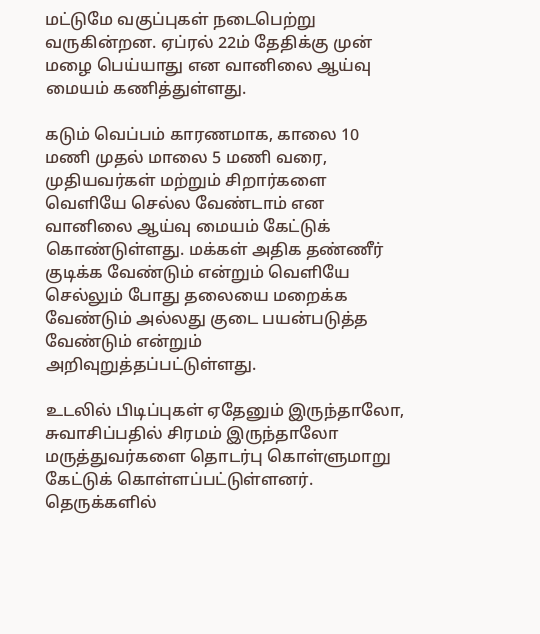மட்டுமே வகுப்புகள் நடைபெற்று வருகின்றன. ஏப்ரல் 22ம் தேதிக்கு முன் மழை பெய்யாது என வானிலை ஆய்வு மையம் கணித்துள்ளது.

கடும் வெப்பம் காரணமாக, காலை 10 மணி முதல் மாலை 5 மணி வரை, முதியவர்கள் மற்றும் சிறார்களை வெளியே செல்ல வேண்டாம் என வானிலை ஆய்வு மையம் கேட்டுக் கொண்டுள்ளது. மக்கள் அதிக தண்ணீர் குடிக்க வேண்டும் என்றும் வெளியே செல்லும் போது தலையை மறைக்க வேண்டும் அல்லது குடை பயன்படுத்த வேண்டும் என்றும் அறிவுறுத்தப்பட்டுள்ளது.

உடலில் பிடிப்புகள் ஏதேனும் இருந்தாலோ, சுவாசிப்பதில் சிரமம் இருந்தாலோ மருத்துவர்களை தொடர்பு கொள்ளுமாறு கேட்டுக் கொள்ளப்பட்டுள்ளனர். தெருக்களில்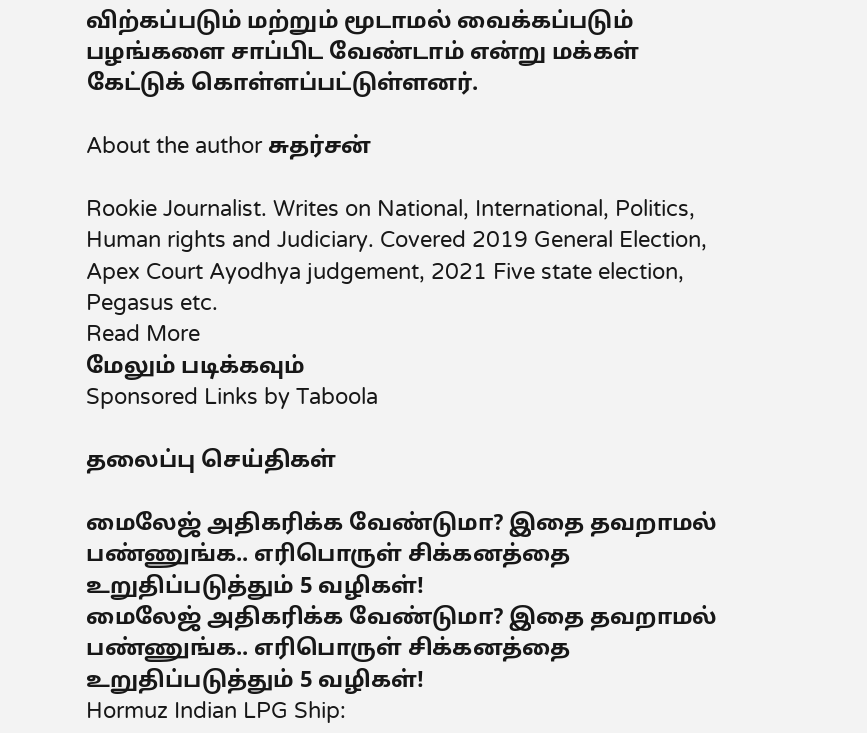விற்கப்படும் மற்றும் மூடாமல் வைக்கப்படும் பழங்களை சாப்பிட வேண்டாம் என்று மக்கள் கேட்டுக் கொள்ளப்பட்டுள்ளனர்.

About the author சுதர்சன்

Rookie Journalist. Writes on National, International, Politics, Human rights and Judiciary. Covered 2019 General Election, Apex Court Ayodhya judgement, 2021 Five state election, Pegasus etc.
Read More
மேலும் படிக்கவும்
Sponsored Links by Taboola

தலைப்பு செய்திகள்

மைலேஜ் அதிகரிக்க வேண்டுமா? இதை தவறாமல் பண்ணுங்க.. எரிபொருள் சிக்கனத்தை உறுதிப்படுத்தும் 5 வழிகள்!
மைலேஜ் அதிகரிக்க வேண்டுமா? இதை தவறாமல் பண்ணுங்க.. எரிபொருள் சிக்கனத்தை உறுதிப்படுத்தும் 5 வழிகள்!
Hormuz Indian LPG Ship: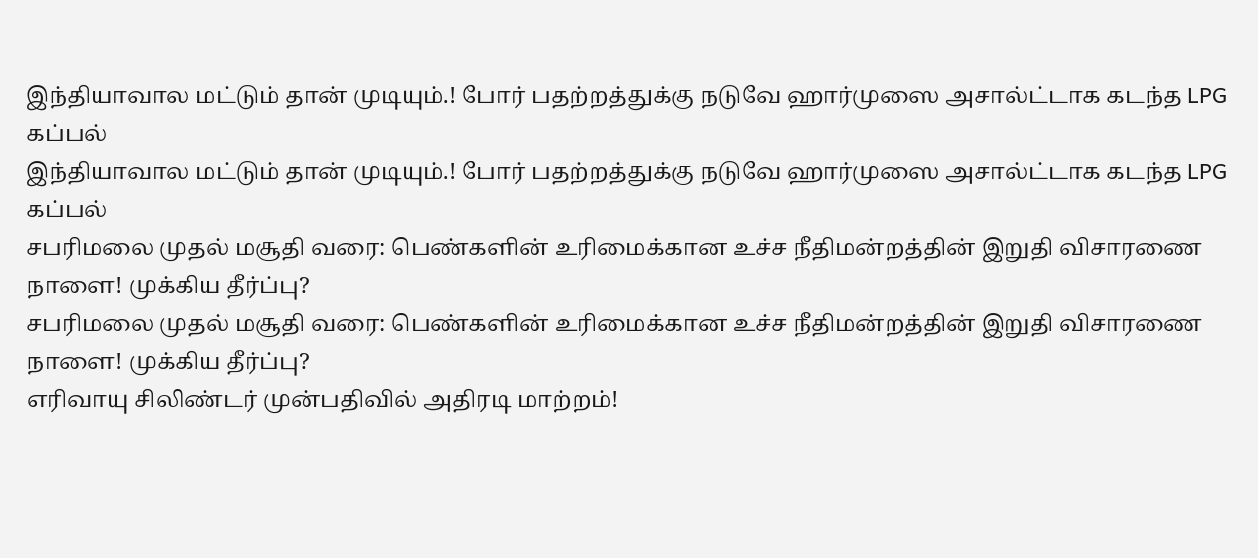இந்தியாவால மட்டும் தான் முடியும்.! போர் பதற்றத்துக்கு நடுவே ஹார்முஸை அசால்ட்டாக கடந்த LPG கப்பல்
இந்தியாவால மட்டும் தான் முடியும்.! போர் பதற்றத்துக்கு நடுவே ஹார்முஸை அசால்ட்டாக கடந்த LPG கப்பல்
சபரிமலை முதல் மசூதி வரை: பெண்களின் உரிமைக்கான உச்ச நீதிமன்றத்தின் இறுதி விசாரணை நாளை! முக்கிய தீர்ப்பு?
சபரிமலை முதல் மசூதி வரை: பெண்களின் உரிமைக்கான உச்ச நீதிமன்றத்தின் இறுதி விசாரணை நாளை! முக்கிய தீர்ப்பு?
எரிவாயு சிலிண்டர் முன்பதிவில் அதிரடி மாற்றம்!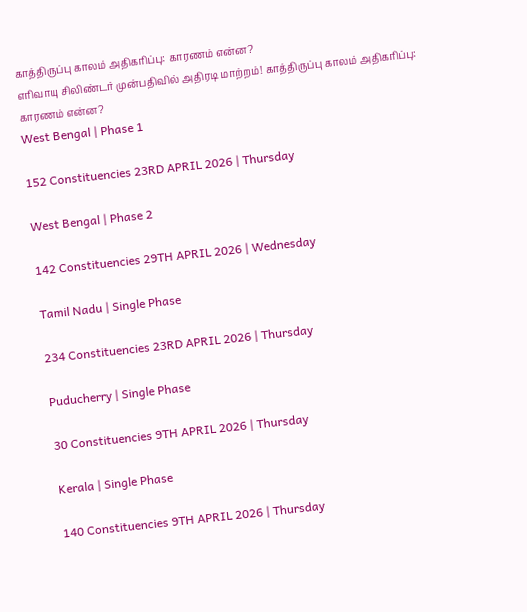காத்திருப்பு காலம் அதிகரிப்பு: காரணம் என்ன?
எரிவாயு சிலிண்டர் முன்பதிவில் அதிரடி மாற்றம்! காத்திருப்பு காலம் அதிகரிப்பு: காரணம் என்ன?
West Bengal | Phase 1

152 Constituencies 23RD APRIL 2026 | Thursday

West Bengal | Phase 2

142 Constituencies 29TH APRIL 2026 | Wednesday

Tamil Nadu | Single Phase

234 Constituencies 23RD APRIL 2026 | Thursday

Puducherry | Single Phase

30 Constituencies 9TH APRIL 2026 | Thursday

Kerala | Single Phase

140 Constituencies 9TH APRIL 2026 | Thursday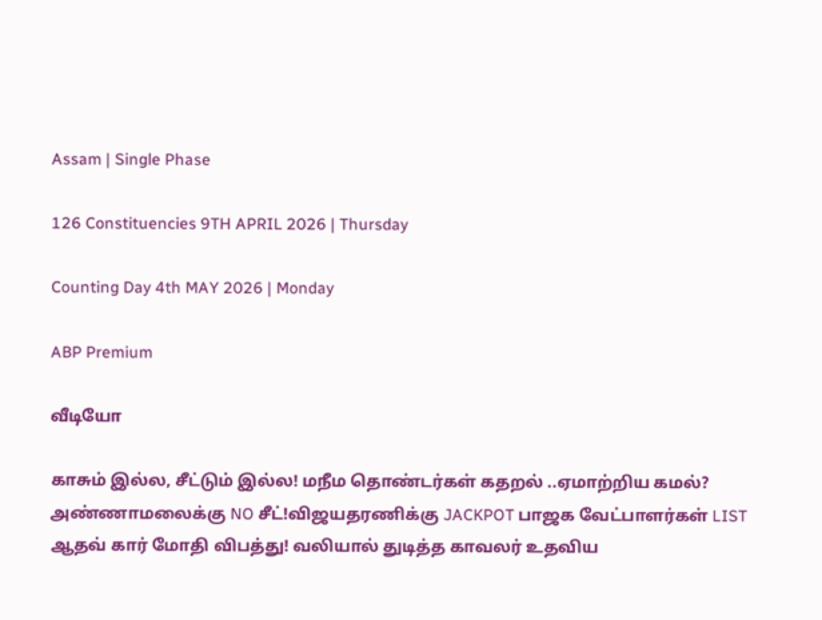Assam | Single Phase

126 Constituencies 9TH APRIL 2026 | Thursday

Counting Day 4th MAY 2026 | Monday

ABP Premium

வீடியோ

காசும் இல்ல, சீட்டும் இல்ல! மநீம தொண்டர்கள் கதறல் ..ஏமாற்றிய கமல்?
அண்ணாமலைக்கு NO சீட்!விஜயதரணிக்கு JACKPOT பாஜக வேட்பாளர்கள் LIST
ஆதவ் கார் மோதி விபத்து! வலியால் துடித்த காவலர் உதவிய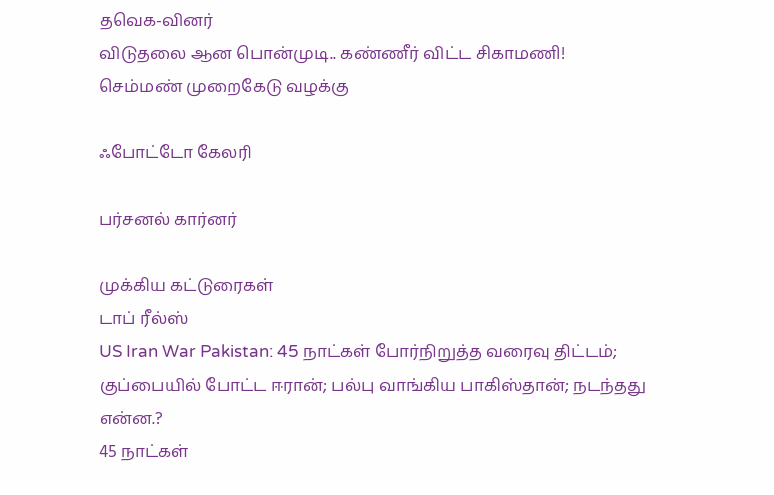தவெக-வினர்
விடுதலை ஆன பொன்முடி.. கண்ணீர் விட்ட சிகாமணி! செம்மண் முறைகேடு வழக்கு

ஃபோட்டோ கேலரி

பர்சனல் கார்னர்

முக்கிய கட்டுரைகள்
டாப் ரீல்ஸ்
US Iran War Pakistan: 45 நாட்கள் போர்நிறுத்த வரைவு திட்டம்; குப்பையில் போட்ட ஈரான்; பல்பு வாங்கிய பாகிஸ்தான்; நடந்தது என்ன.?
45 நாட்கள்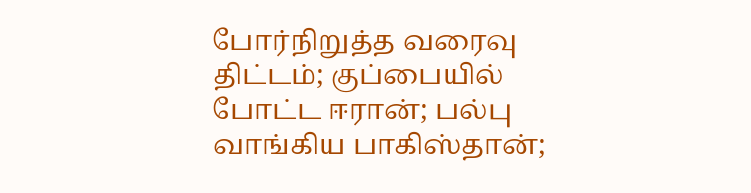போர்நிறுத்த வரைவு திட்டம்; குப்பையில் போட்ட ஈரான்; பல்பு வாங்கிய பாகிஸ்தான்;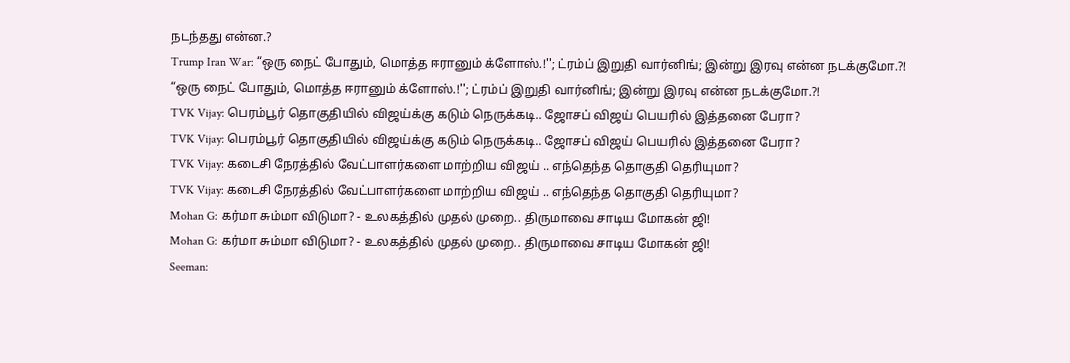நடந்தது என்ன.?
Trump Iran War: “ஒரு நைட் போதும், மொத்த ஈரானும் க்ளோஸ்.!''; ட்ரம்ப் இறுதி வார்னிங்; இன்று இரவு என்ன நடக்குமோ.?!
“ஒரு நைட் போதும், மொத்த ஈரானும் க்ளோஸ்.!''; ட்ரம்ப் இறுதி வார்னிங்; இன்று இரவு என்ன நடக்குமோ.?!
TVK Vijay: பெரம்பூர் தொகுதியில் விஜய்க்கு கடும் நெருக்கடி.. ஜோசப் விஜய் பெயரில் இத்தனை பேரா?
TVK Vijay: பெரம்பூர் தொகுதியில் விஜய்க்கு கடும் நெருக்கடி.. ஜோசப் விஜய் பெயரில் இத்தனை பேரா?
TVK Vijay: கடைசி நேரத்தில் வேட்பாளர்களை மாற்றிய விஜய் .. எந்தெந்த தொகுதி தெரியுமா?
TVK Vijay: கடைசி நேரத்தில் வேட்பாளர்களை மாற்றிய விஜய் .. எந்தெந்த தொகுதி தெரியுமா?
Mohan G: கர்மா சும்மா விடுமா? - உலகத்தில் முதல் முறை.. திருமாவை சாடிய மோகன் ஜி!
Mohan G: கர்மா சும்மா விடுமா? - உலகத்தில் முதல் முறை.. திருமாவை சாடிய மோகன் ஜி!
Seeman: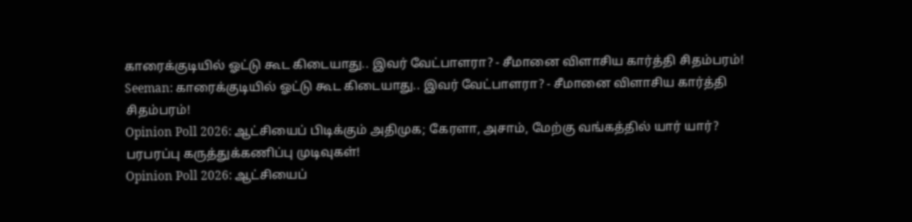காரைக்குடியில் ஓட்டு கூட கிடையாது.. இவர் வேட்பாளரா? - சீமானை விளாசிய கார்த்தி சிதம்பரம்!
Seeman: காரைக்குடியில் ஓட்டு கூட கிடையாது.. இவர் வேட்பாளரா? - சீமானை விளாசிய கார்த்தி சிதம்பரம்!
Opinion Poll 2026: ஆட்சியைப் பிடிக்கும் அதிமுக; கேரளா, அசாம், மேற்கு வங்கத்தில் யார் யார்? பரபரப்பு கருத்துக்கணிப்பு முடிவுகள்!
Opinion Poll 2026: ஆட்சியைப்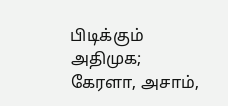பிடிக்கும் அதிமுக; கேரளா, அசாம்,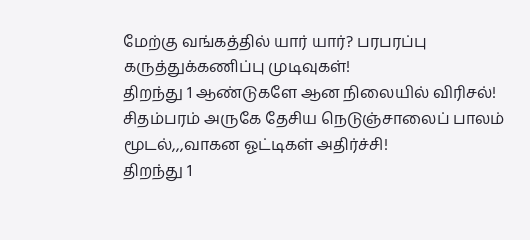மேற்கு வங்கத்தில் யார் யார்? பரபரப்பு கருத்துக்கணிப்பு முடிவுகள்!
திறந்து 1 ஆண்டுகளே ஆன நிலையில் விரிசல்! சிதம்பரம் அருகே தேசிய நெடுஞ்சாலைப் பாலம் மூடல்,,,வாகன ஓட்டிகள் அதிர்ச்சி!
திறந்து 1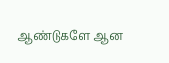ஆண்டுகளே ஆன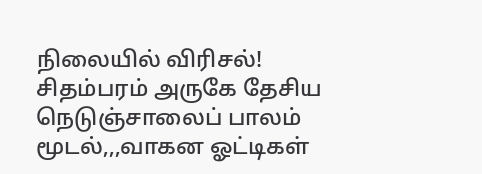நிலையில் விரிசல்! சிதம்பரம் அருகே தேசிய நெடுஞ்சாலைப் பாலம் மூடல்,,,வாகன ஓட்டிகள்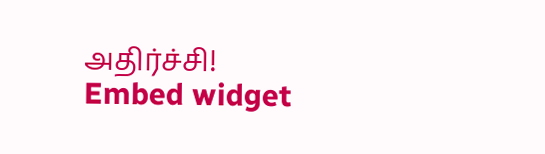அதிர்ச்சி!
Embed widget